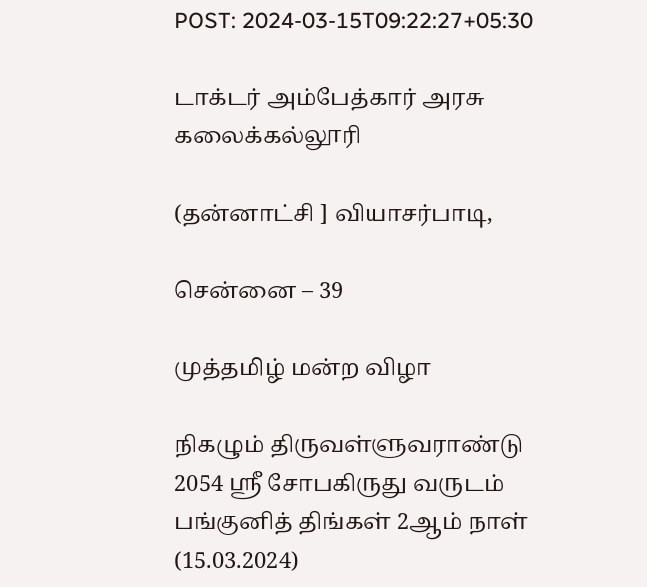POST: 2024-03-15T09:22:27+05:30

டாக்டர் அம்பேத்கார் அரசு கலைக்கல்லூரி

(தன்னாட்சி ] வியாசர்பாடி,

சென்னை – 39

முத்தமிழ் மன்ற விழா

நிகழும் திருவள்ளுவராண்டு 2054 ஸ்ரீ சோபகிருது வருடம் பங்குனித் திங்கள் 2ஆம் நாள் (15.03.2024)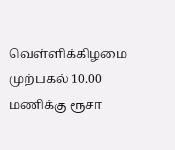வெள்ளிக்கிழமை முற்பகல் 10.00 மணிக்கு ரூசா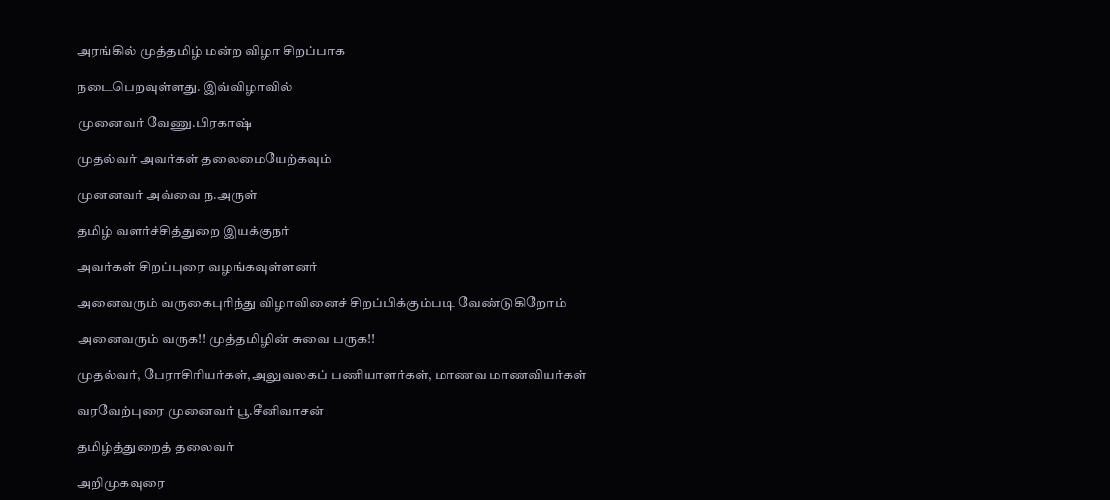அரங்கில் முத்தமிழ் மன்ற விழா சிறப்பாக

நடைபெறவுள்ளது. இவ்விழாவில்

முனைவர் வேணு.பிரகாஷ்

முதல்வர் அவர்கள் தலைமையேற்கவும்

முனனவர் அவ்வை ந.அருள்

தமிழ் வளர்ச்சித்துறை இயக்குநர்

அவர்கள் சிறப்புரை வழங்கவுள்ளனர்

அனைவரும் வருகைபுரிந்து விழாவினைச் சிறப்பிக்கும்படி வேண்டுகிறோம்

அனைவரும் வருக!! முத்தமிழின் சுவை பருக!!

முதல்வர், பேராசிரியர்கள்,அலுவலகப் பணியாளர்கள், மாணவ மாணவியர்கள்

வரவேற்புரை முனைவர் பூ.சீனிவாசன்

தமிழ்த்துறைத் தலைவர்

அறிமுகவுரை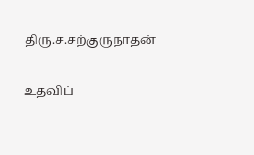திரு.ச.சற்குருநாதன்

உதவிப்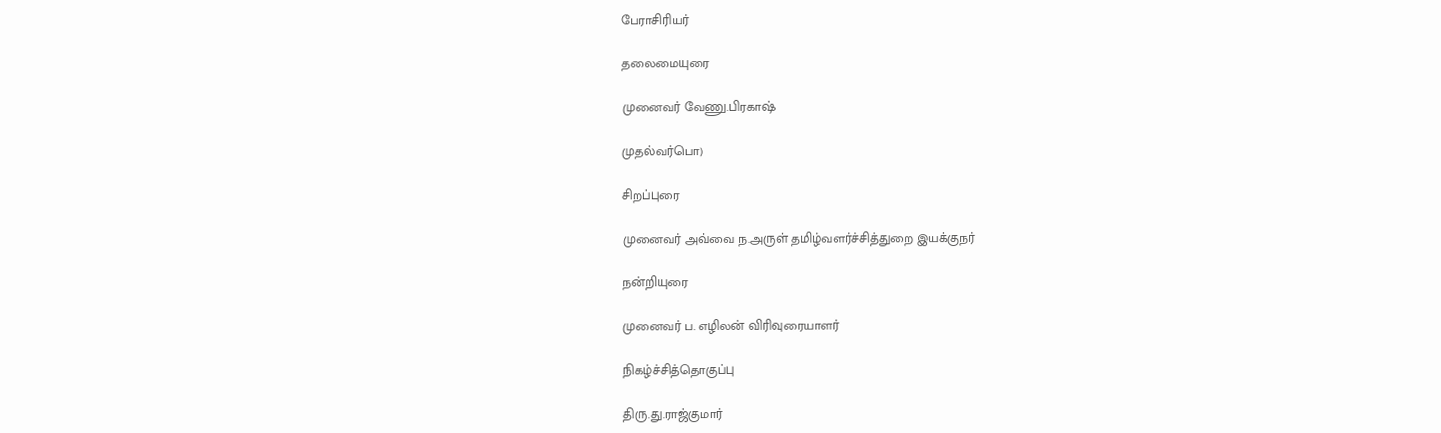பேராசிரியர்

தலைமையுரை

முனைவர் வேணு.பிரகாஷ்

முதல்வர்பொ)

சிறப்புரை

முனைவர் அவ்வை ந.அருள் தமிழ்வளர்ச்சித்துறை இயக்குநர்

நன்றியுரை

முனைவர் ப. எழிலன் விரிவுரையாளர்

நிகழ்ச்சித்தொகுப்பு

திரு.து.ராஜ்குமார்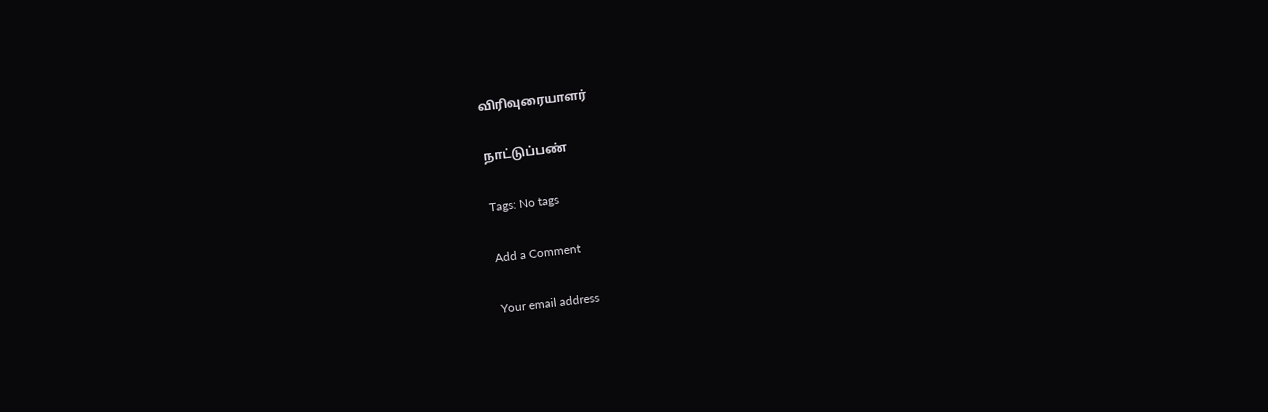விரிவுரையாளர்

நாட்டுப்பண்

Tags: No tags

Add a Comment

Your email address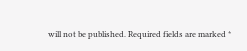will not be published. Required fields are marked *